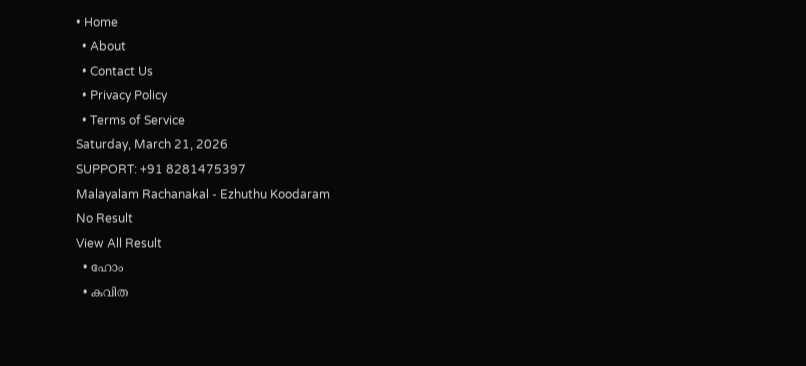• Home
  • About
  • Contact Us
  • Privacy Policy
  • Terms of Service
Saturday, March 21, 2026
SUPPORT: +91 8281475397
Malayalam Rachanakal - Ezhuthu Koodaram
No Result
View All Result
  • ഹോം
  • കവിത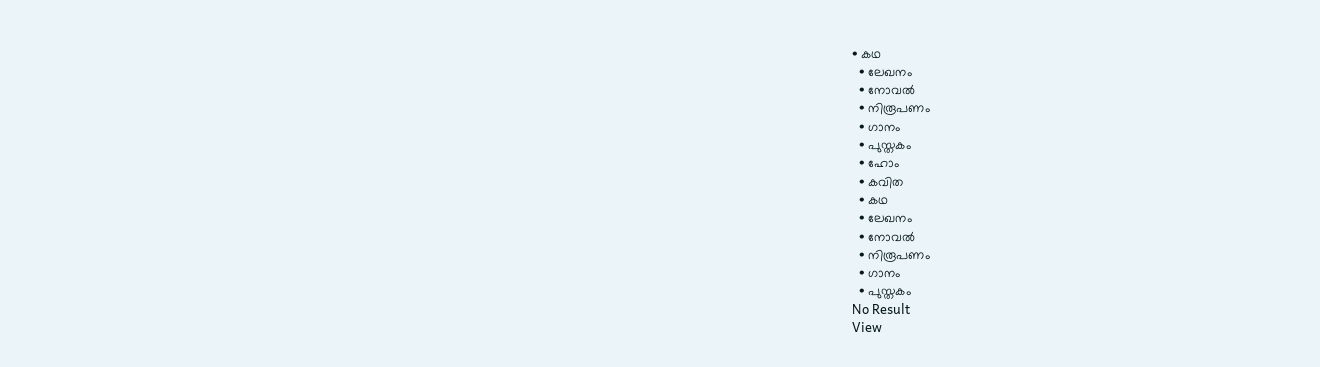• കഥ
  • ലേഖനം
  • നോവൽ
  • നിരൂപണം
  • ഗാനം
  • പുസ്തകം
  • ഹോം
  • കവിത
  • കഥ
  • ലേഖനം
  • നോവൽ
  • നിരൂപണം
  • ഗാനം
  • പുസ്തകം
No Result
View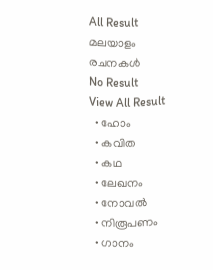All Result
മലയാളം രചനകൾ
No Result
View All Result
  • ഹോം
  • കവിത
  • കഥ
  • ലേഖനം
  • നോവൽ
  • നിരൂപണം
  • ഗാനം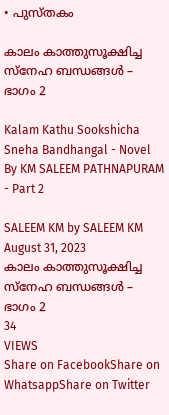• പുസ്തകം

കാലം കാത്തുസൂക്ഷിച്ച സ്നേഹ ബന്ധങ്ങൾ – ഭാഗം 2

Kalam Kathu Sookshicha Sneha Bandhangal - Novel By KM SALEEM PATHNAPURAM - Part 2

SALEEM KM by SALEEM KM
August 31, 2023
കാലം കാത്തുസൂക്ഷിച്ച സ്നേഹ ബന്ധങ്ങൾ – ഭാഗം 2
34
VIEWS
Share on FacebookShare on WhatsappShare on Twitter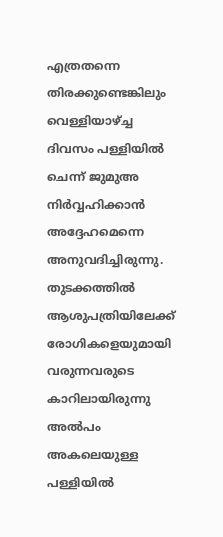എത്രതന്നെ തിരക്കുണ്ടെങ്കിലും വെള്ളിയാഴ്ച്ച ദിവസം പള്ളിയിൽ ചെന്ന് ജുമുഅ നിർവ്വഹിക്കാൻ അദ്ദേഹമെന്നെ അനുവദിച്ചിരുന്നു. തുടക്കത്തിൽ ആശുപത്രിയിലേക്ക് രോഗികളെയുമായി വരുന്നവരുടെ കാറിലായിരുന്നു അൽപം അകലെയുള്ള പള്ളിയിൽ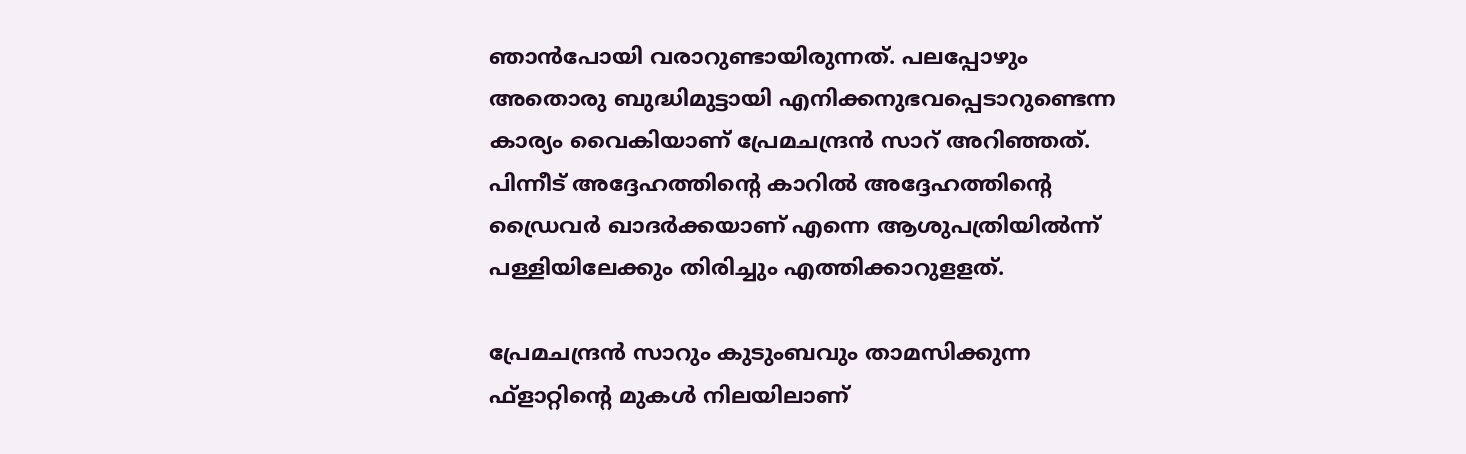ഞാൻപോയി വരാറുണ്ടായിരുന്നത്. പലപ്പോഴും അതൊരു ബുദ്ധിമുട്ടായി എനിക്കനുഭവപ്പെടാറുണ്ടെന്ന കാര്യം വൈകിയാണ് പ്രേമചന്ദ്രൻ സാറ് അറിഞ്ഞത്. പിന്നീട് അദ്ദേഹത്തിൻ്റെ കാറിൽ അദ്ദേഹത്തിൻ്റെ ഡ്രൈവർ ഖാദർക്കയാണ് എന്നെ ആശുപത്രിയിൽന്ന് പള്ളിയിലേക്കും തിരിച്ചും എത്തിക്കാറുളളത്.

പ്രേമചന്ദ്രൻ സാറും കുടുംബവും താമസിക്കുന്ന ഫ്ളാറ്റിൻ്റെ മുകൾ നിലയിലാണ്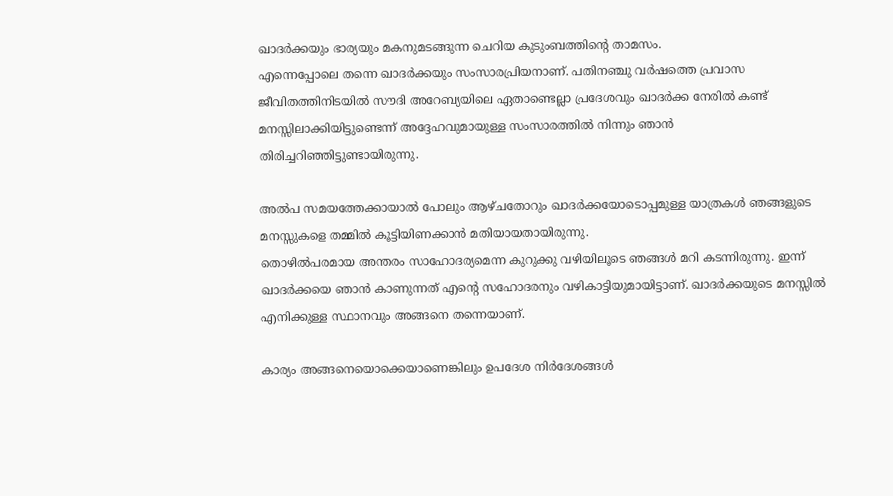ഖാദർക്കയും ഭാര്യയും മകനുമടങ്ങുന്ന ചെറിയ കുടുംബത്തിൻ്റെ താമസം.
എന്നെപ്പോലെ തന്നെ ഖാദർക്കയും സംസാരപ്രിയനാണ്. പതിനഞ്ചു വർഷത്തെ പ്രവാസ ജീവിതത്തിനിടയിൽ സൗദി അറേബ്യയിലെ ഏതാണ്ടെല്ലാ പ്രദേശവും ഖാദർക്ക നേരിൽ കണ്ട് മനസ്സിലാക്കിയിട്ടുണ്ടെന്ന് അദ്ദേഹവുമായുള്ള സംസാരത്തിൽ നിന്നും ഞാൻ തിരിച്ചറിഞ്ഞിട്ടുണ്ടായിരുന്നു.

അൽപ സമയത്തേക്കായാൽ പോലും ആഴ്ചതോറും ഖാദർക്കയോടൊപ്പമുള്ള യാത്രകൾ ഞങ്ങളുടെ മനസ്സുകളെ തമ്മിൽ കൂട്ടിയിണക്കാൻ മതിയായതായിരുന്നു.
തൊഴിൽപരമായ അന്തരം സാഹോദര്യമെന്ന കുറുക്കു വഴിയിലൂടെ ഞങ്ങൾ മറി കടന്നിരുന്നു. ഇന്ന് ഖാദർക്കയെ ഞാൻ കാണുന്നത് എൻ്റെ സഹോദരനും വഴികാട്ടിയുമായിട്ടാണ്. ഖാദർക്കയുടെ മനസ്സിൽ എനിക്കുള്ള സ്ഥാനവും അങ്ങനെ തന്നെയാണ്.

കാര്യം അങ്ങനെയൊക്കെയാണെങ്കിലും ഉപദേശ നിർദേശങ്ങൾ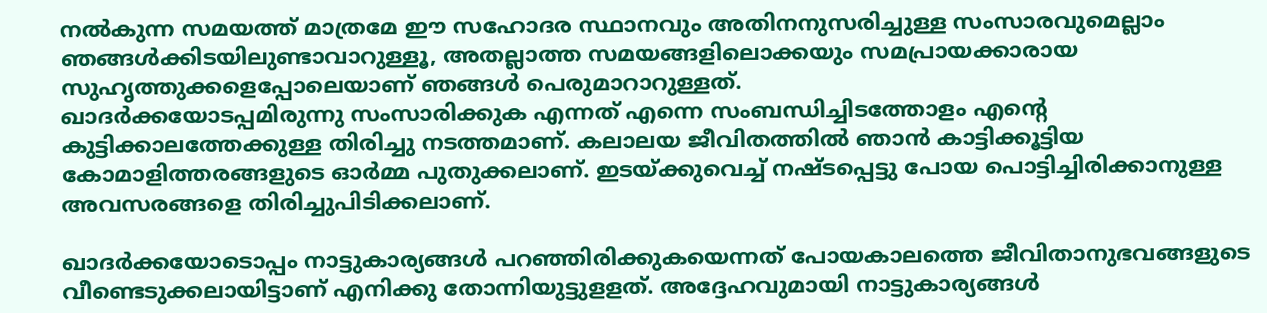നൽകുന്ന സമയത്ത് മാത്രമേ ഈ സഹോദര സ്ഥാനവും അതിനനുസരിച്ചുള്ള സംസാരവുമെല്ലാം ഞങ്ങൾക്കിടയിലുണ്ടാവാറുള്ളൂ, അതല്ലാത്ത സമയങ്ങളിലൊക്കയും സമപ്രായക്കാരായ സുഹൃത്തുക്കളെപ്പോലെയാണ് ഞങ്ങൾ പെരുമാറാറുള്ളത്.
ഖാദർക്കയോടപ്പമിരുന്നു സംസാരിക്കുക എന്നത് എന്നെ സംബന്ധിച്ചിടത്തോളം എൻ്റെ കുട്ടിക്കാലത്തേക്കുള്ള തിരിച്ചു നടത്തമാണ്. കലാലയ ജീവിതത്തിൽ ഞാൻ കാട്ടിക്കൂട്ടിയ കോമാളിത്തരങ്ങളുടെ ഓർമ്മ പുതുക്കലാണ്. ഇടയ്ക്കുവെച്ച് നഷ്ടപ്പെട്ടു പോയ പൊട്ടിച്ചിരിക്കാനുള്ള അവസരങ്ങളെ തിരിച്ചുപിടിക്കലാണ്.

ഖാദർക്കയോടൊപ്പം നാട്ടുകാര്യങ്ങൾ പറഞ്ഞിരിക്കുകയെന്നത് പോയകാലത്തെ ജീവിതാനുഭവങ്ങളുടെ വീണ്ടെടുക്കലായിട്ടാണ് എനിക്കു തോന്നിയുട്ടുളളത്. അദ്ദേഹവുമായി നാട്ടുകാര്യങ്ങൾ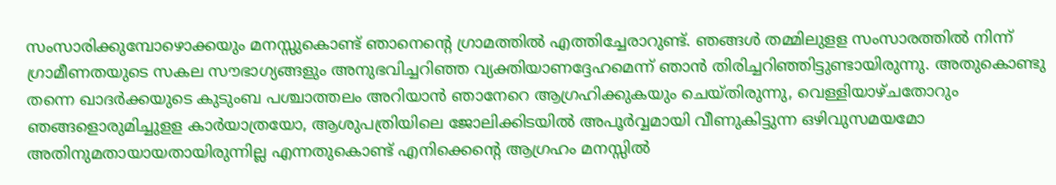സംസാരിക്കുമ്പോഴൊക്കയും മനസ്സുകൊണ്ട് ഞാനെൻ്റെ ഗ്രാമത്തിൽ എത്തിച്ചേരാറുണ്ട്. ഞങ്ങൾ തമ്മിലുളള സംസാരത്തിൽ നിന്ന് ഗ്രാമീണതയുടെ സകല സൗഭാഗ്യങ്ങളും അനുഭവിച്ചറിഞ്ഞ വ്യക്തിയാണദ്ദേഹമെന്ന് ഞാൻ തിരിച്ചറിഞ്ഞിട്ടുണ്ടായിരുന്നു. അതുകൊണ്ടു തന്നെ ഖാദർക്കയുടെ കുടുംബ പശ്ചാത്തലം അറിയാൻ ഞാനേറെ ആഗ്രഹിക്കുകയും ചെയ്തിരുന്നു, വെള്ളിയാഴ്ചതോറും ഞങ്ങളൊരുമിച്ചുളള കാർയാത്രയോ, ആശുപത്രിയിലെ ജോലിക്കിടയിൽ അപൂർവ്വമായി വീണുകിട്ടുന്ന ഒഴിവുസമയമോ അതിനുമതായായതായിരുന്നില്ല എന്നതുകൊണ്ട് എനിക്കെൻ്റെ ആഗ്രഹം മനസ്സിൽ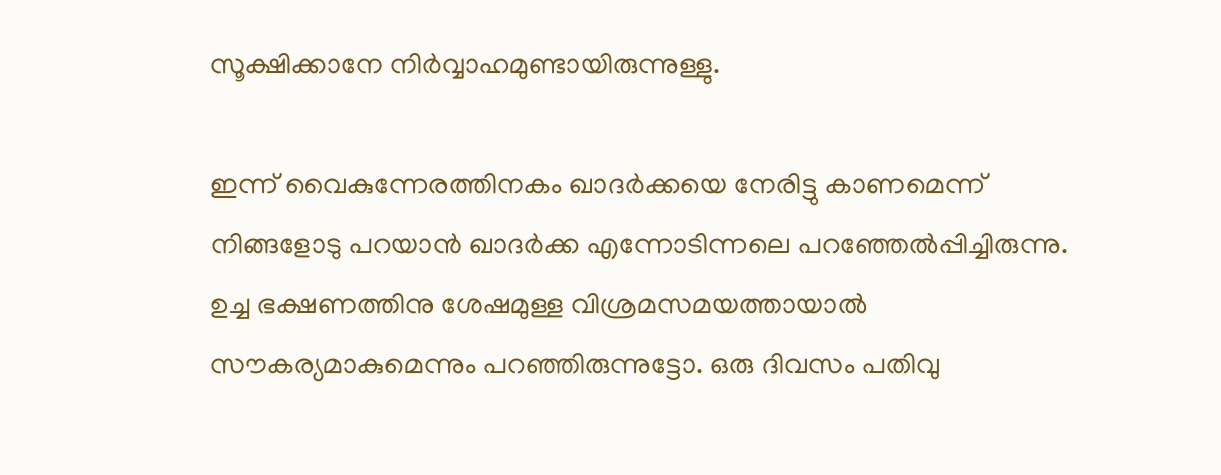സൂക്ഷിക്കാനേ നിർവ്വാഹമുണ്ടായിരുന്നുള്ളു.

ഇന്ന് വൈകുന്നേരത്തിനകം ഖാദർക്കയെ നേരിട്ടു കാണമെന്ന് നിങ്ങളോടു പറയാൻ ഖാദർക്ക എന്നോടിന്നലെ പറഞ്ഞേൽപ്പിച്ചിരുന്നു. ഉച്ച ഭക്ഷണത്തിനു ശേഷമുള്ള വിശ്രമസമയത്തായാൽ സൗകര്യമാകുമെന്നും പറഞ്ഞിരുന്നുട്ടോ. ഒരു ദിവസം പതിവു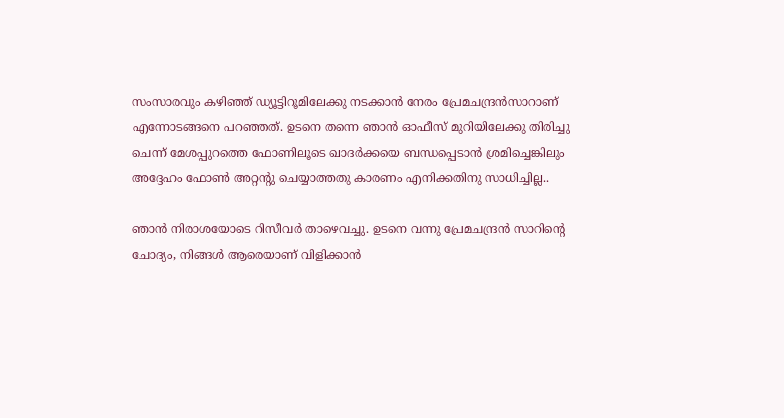സംസാരവും കഴിഞ്ഞ് ഡ്യൂട്ടിറൂമിലേക്കു നടക്കാൻ നേരം പ്രേമചന്ദ്രൻസാറാണ് എന്നോടങ്ങനെ പറഞ്ഞത്. ഉടനെ തന്നെ ഞാൻ ഓഫീസ് മുറിയിലേക്കു തിരിച്ചു ചെന്ന് മേശപ്പുറത്തെ ഫോണിലൂടെ ഖാദർക്കയെ ബന്ധപ്പെടാൻ ശ്രമിച്ചെങ്കിലും അദ്ദേഹം ഫോൺ അറ്റന്റു ചെയ്യാത്തതു കാരണം എനിക്കതിനു സാധിച്ചില്ല..

ഞാൻ നിരാശയോടെ റിസീവർ താഴെവച്ചു. ഉടനെ വന്നു പ്രേമചന്ദ്രൻ സാറിൻ്റെ ചോദ്യം, നിങ്ങൾ ആരെയാണ് വിളിക്കാൻ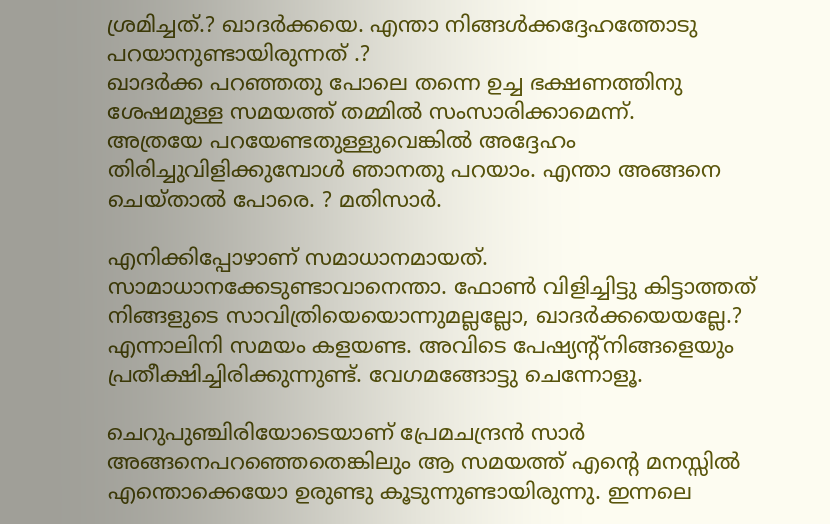ശ്രമിച്ചത്.? ഖാദർക്കയെ. എന്താ നിങ്ങൾക്കദ്ദേഹത്തോടു പറയാനുണ്ടായിരുന്നത് .?
ഖാദർക്ക പറഞ്ഞതു പോലെ തന്നെ ഉച്ച ഭക്ഷണത്തിനു ശേഷമുള്ള സമയത്ത് തമ്മിൽ സംസാരിക്കാമെന്ന്.
അത്രയേ പറയേണ്ടതുള്ളുവെങ്കിൽ അദ്ദേഹം തിരിച്ചുവിളിക്കുമ്പോൾ ഞാനതു പറയാം. എന്താ അങ്ങനെ ചെയ്താൽ പോരെ. ? മതിസാർ.

എനിക്കിപ്പോഴാണ് സമാധാനമായത്. സാമാധാനക്കേടുണ്ടാവാനെന്താ. ഫോൺ വിളിച്ചിട്ടു കിട്ടാത്തത് നിങ്ങളുടെ സാവിത്രിയെയൊന്നുമല്ലല്ലോ, ഖാദർക്കയെയല്ലേ.? എന്നാലിനി സമയം കളയണ്ട. അവിടെ പേഷ്യന്റ്നിങ്ങളെയും പ്രതീക്ഷിച്ചിരിക്കുന്നുണ്ട്. വേഗമങ്ങോട്ടു ചെന്നോളൂ.

ചെറുപുഞ്ചിരിയോടെയാണ് പ്രേമചന്ദ്രൻ സാർ അങ്ങനെപറഞ്ഞെതെങ്കിലും ആ സമയത്ത് എൻ്റെ മനസ്സിൽ എന്തൊക്കെയോ ഉരുണ്ടു കൂടുന്നുണ്ടായിരുന്നു. ഇന്നലെ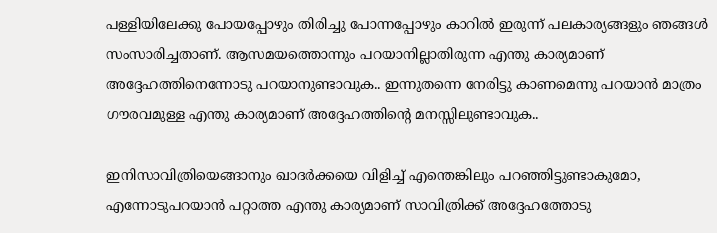പള്ളിയിലേക്കു പോയപ്പോഴും തിരിച്ചു പോന്നപ്പോഴും കാറിൽ ഇരുന്ന് പലകാര്യങ്ങളും ഞങ്ങൾ സംസാരിച്ചതാണ്. ആസമയത്തൊന്നും പറയാനില്ലാതിരുന്ന എന്തു കാര്യമാണ് അദ്ദേഹത്തിനെന്നോടു പറയാനുണ്ടാവുക.. ഇന്നുതന്നെ നേരിട്ടു കാണമെന്നു പറയാൻ മാത്രം ഗൗരവമുള്ള എന്തു കാര്യമാണ് അദ്ദേഹത്തിൻ്റെ മനസ്സിലുണ്ടാവുക..

ഇനിസാവിത്രിയെങ്ങാനും ഖാദർക്കയെ വിളിച്ച് എന്തെങ്കിലും പറഞ്ഞിട്ടുണ്ടാകുമോ, എന്നോടുപറയാൻ പറ്റാത്ത എന്തു കാര്യമാണ് സാവിത്രിക്ക് അദ്ദേഹത്തോടു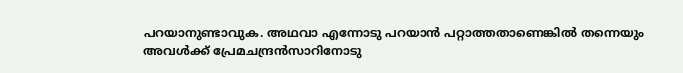പറയാനുണ്ടാവുക. അഥവാ എന്നോടു പറയാൻ പറ്റാത്തതാണെങ്കിൽ തന്നെയും അവൾക്ക് പ്രേമചന്ദ്രൻസാറിനോടു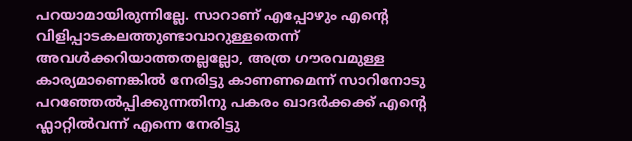പറയാമായിരുന്നില്ലേ. സാറാണ് എപ്പോഴും എൻ്റെ വിളിപ്പാടകലത്തുണ്ടാവാറുള്ളതെന്ന് അവൾക്കറിയാത്തതല്ലല്ലോ, അത്ര ഗൗരവമുള്ള കാര്യമാണെങ്കിൽ നേരിട്ടു കാണണമെന്ന് സാറിനോടു പറഞ്ഞേൽപ്പിക്കുന്നതിനു പകരം ഖാദർക്കക്ക് എൻ്റെ ഫ്ലാറ്റിൽവന്ന് എന്നെ നേരിട്ടു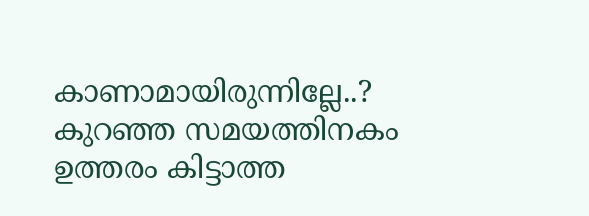കാണാമായിരുന്നില്ലേ..?
കുറഞ്ഞ സമയത്തിനകം ഉത്തരം കിട്ടാത്ത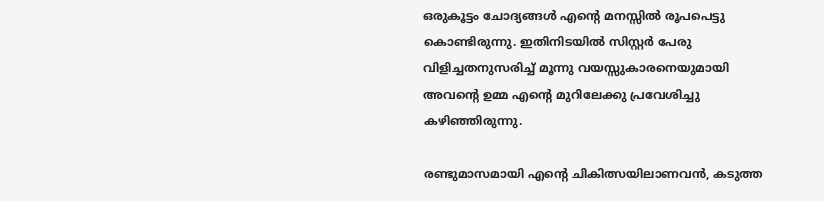ഒരുകൂട്ടം ചോദ്യങ്ങൾ എൻ്റെ മനസ്സിൽ രൂപപെട്ടു കൊണ്ടിരുന്നു. ഇതിനിടയിൽ സിസ്റ്റർ പേരു വിളിച്ചതനുസരിച്ച് മൂന്നു വയസ്സുകാരനെയുമായി അവൻ്റെ ഉമ്മ എൻ്റെ മുറിലേക്കു പ്രവേശിച്ചു കഴിഞ്ഞിരുന്നു.

രണ്ടുമാസമായി എൻ്റെ ചികിത്സയിലാണവൻ, കടുത്ത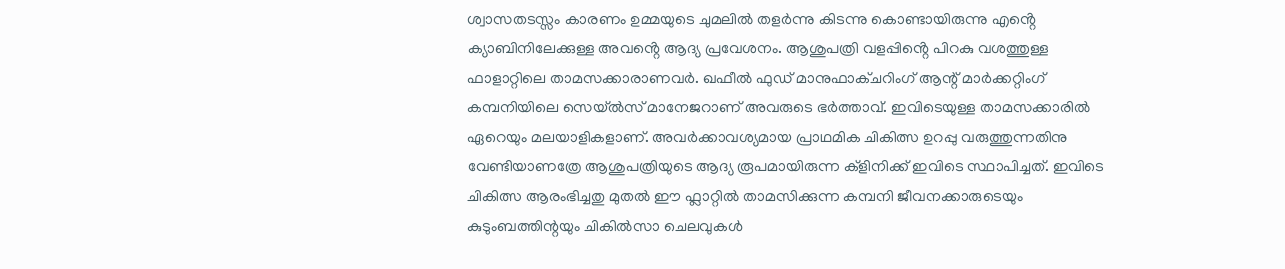ശ്വാസതടസ്സം കാരണം ഉമ്മയുടെ ചുമലിൽ തളർന്നു കിടന്നു കൊണ്ടായിരുന്നു എൻ്റെ ക്യാബിനിലേക്കുള്ള അവൻ്റെ ആദ്യ പ്രവേശനം. ആശുപത്രി വളപ്പിൻ്റെ പിറകു വശത്തുള്ള ഫാളാറ്റിലെ താമസക്കാരാണവർ. ഖഫീൽ ഫുഡ് മാനുഫാക്ചറിംഗ് ആന്റ് മാർക്കറ്റിംഗ് കമ്പനിയിലെ സെയ്ൽസ് മാനേജറാണ് അവരുടെ ഭർത്താവ്. ഇവിടെയുള്ള താമസക്കാരിൽ ഏറെയും മലയാളികളാണ്. അവർക്കാവശ്യമായ പ്രാഥമിക ചികിത്സ ഉറപ്പു വരുത്തുന്നതിനു വേണ്ടിയാണത്രേ ആശുപത്രിയുടെ ആദ്യ രൂപമായിരുന്ന ക്ളിനിക്ക് ഇവിടെ സ്ഥാപിച്ചത്. ഇവിടെ ചികിത്സ ആരംഭിച്ചതു മുതൽ ഈ ഫ്ലാറ്റിൽ താമസിക്കുന്ന കമ്പനി ജീവനക്കാരുടെയും കുടുംബത്തിന്റയും ചികിൽസാ ചെലവുകൾ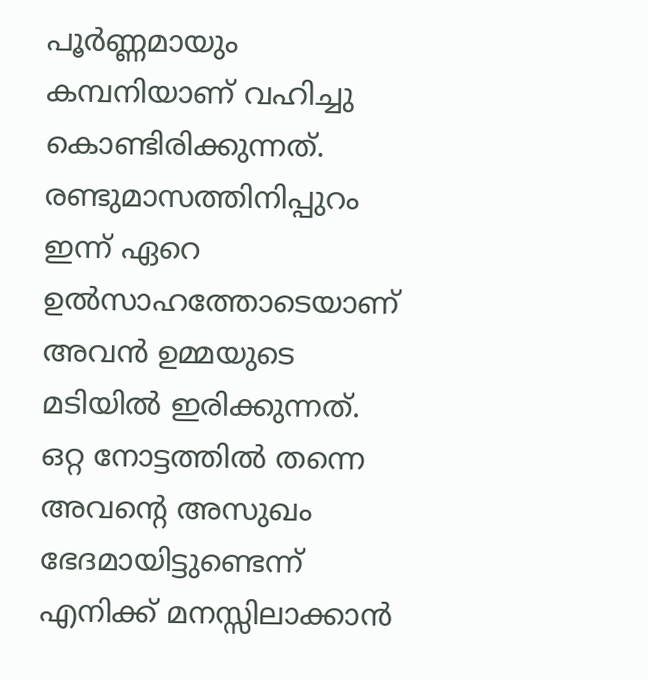പൂർണ്ണമായും കമ്പനിയാണ് വഹിച്ചു കൊണ്ടിരിക്കുന്നത്. രണ്ടുമാസത്തിനിപ്പുറം ഇന്ന് ഏറെ ഉൽസാഹത്തോടെയാണ് അവൻ ഉമ്മയുടെ മടിയിൽ ഇരിക്കുന്നത്. ഒറ്റ നോട്ടത്തിൽ തന്നെ അവൻ്റെ അസുഖം ഭേദമായിട്ടുണ്ടെന്ന് എനിക്ക് മനസ്സിലാക്കാൻ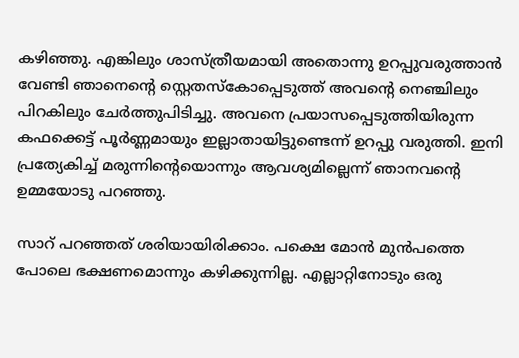കഴിഞ്ഞു. എങ്കിലും ശാസ്ത്രീയമായി അതൊന്നു ഉറപ്പുവരുത്താൻ വേണ്ടി ഞാനെൻ്റെ സ്റ്റെതസ്കോപ്പെടുത്ത് അവൻ്റെ നെഞ്ചിലും പിറകിലും ചേർത്തുപിടിച്ചു. അവനെ പ്രയാസപ്പെടുത്തിയിരുന്ന കഫക്കെട്ട് പൂർണ്ണമായും ഇല്ലാതായിട്ടുണ്ടെന്ന് ഉറപ്പു വരുത്തി. ഇനി പ്രത്യേകിച്ച് മരുന്നിൻ്റെയൊന്നും ആവശ്യമില്ലെന്ന് ഞാനവൻ്റെ ഉമ്മയോടു പറഞ്ഞു.

സാറ് പറഞ്ഞത് ശരിയായിരിക്കാം. പക്ഷെ മോൻ മുൻപത്തെ പോലെ ഭക്ഷണമൊന്നും കഴിക്കുന്നില്ല. എല്ലാറ്റിനോടും ഒരു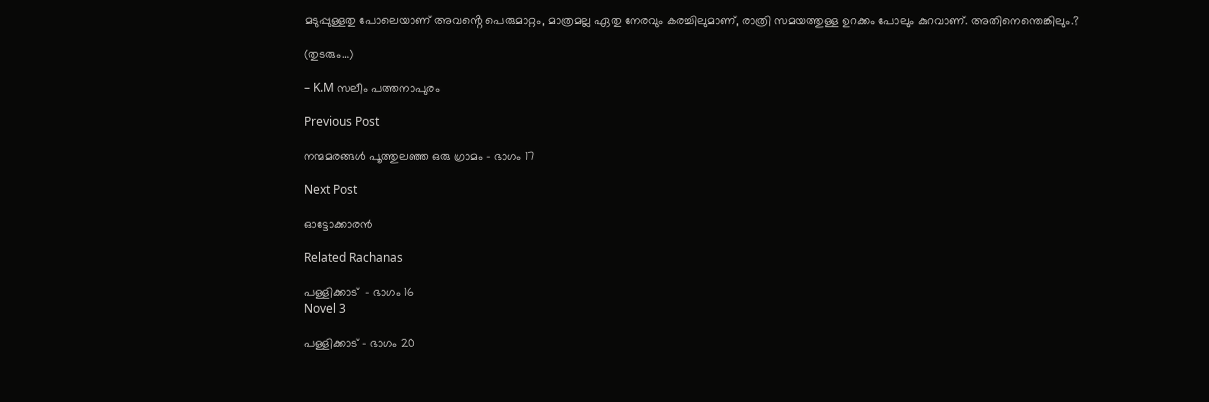മടുപ്പുള്ളതു പോലെയാണ് അവൻ്റെ പെരുമാറ്റം, മാത്രമല്ല ഏതു നേരവും കരച്ചിലുമാണ്, രാത്രി സമയത്തുള്ള ഉറക്കം പോലും കുറവാണ്. അതിനെന്തെങ്കിലും.?

(തുടരും…)

– K.M സലീം പത്തനാപുരം

Previous Post

നന്മമരങ്ങൾ പൂത്തുലഞ്ഞ ഒരു ഗ്രാമം – ഭാഗം 17

Next Post

ഓട്ടോക്കാരൻ

Related Rachanas

പള്ളിക്കാട്  – ഭാഗം 16
Novel 3

പള്ളിക്കാട് – ഭാഗം 20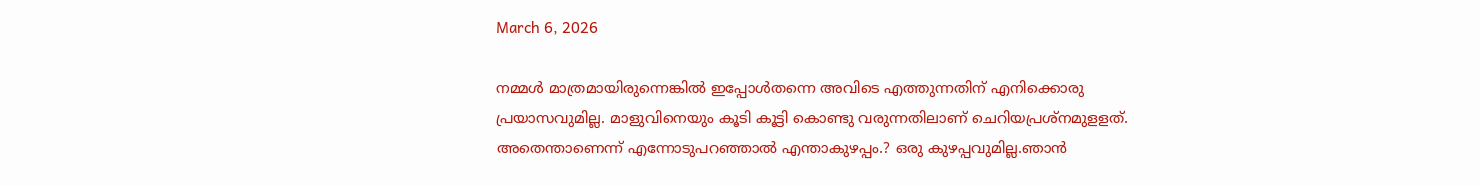March 6, 2026

നമ്മൾ മാത്രമായിരുന്നെങ്കിൽ ഇപ്പോൾതന്നെ അവിടെ എത്തുന്നതിന് എനിക്കൊരു പ്രയാസവുമില്ല. മാളുവിനെയും കൂടി കൂട്ടി കൊണ്ടു വരുന്നതിലാണ് ചെറിയപ്രശ്നമുളളത്. അതെന്താണെന്ന് എന്നോടുപറഞ്ഞാൽ എന്താകുഴപ്പം.? ഒരു കുഴപ്പവുമില്ല.ഞാൻ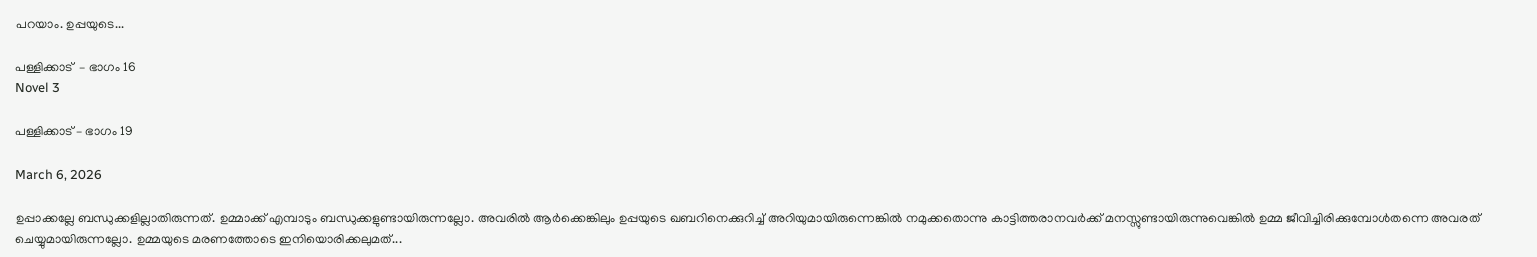പറയാം. ഉപ്പയുടെ...

പള്ളിക്കാട്  – ഭാഗം 16
Novel 3

പള്ളിക്കാട് – ഭാഗം 19

March 6, 2026

ഉപ്പാക്കല്ലേ ബന്ധുക്കളില്ലാതിരുന്നത്. ഉമ്മാക്ക് എമ്പാടും ബന്ധുക്കളുണ്ടായിരുന്നല്ലോ. അവരിൽ ആർക്കെങ്കിലും ഉപ്പയുടെ ഖബറിനെക്കുറിച്ച് അറിയുമായിരുന്നെങ്കിൽ നമുക്കതൊന്നു കാട്ടിത്തരാനവർക്ക് മനസ്സുണ്ടായിരുന്നുവെങ്കിൽ ഉമ്മ ജീവിച്ചിരിക്കുമ്പോൾതന്നെ അവരത് ചെയ്യുമായിരുന്നല്ലോ. ഉമ്മയുടെ മരണത്തോടെ ഇനിയൊരിക്കലുമത്...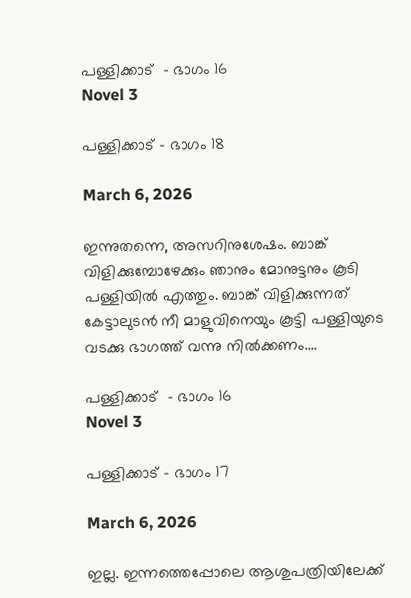പള്ളിക്കാട്  – ഭാഗം 16
Novel 3

പള്ളിക്കാട് – ഭാഗം 18

March 6, 2026

ഇന്നുതന്നെ, അസറിനുശേഷം. ബാങ്ക് വിളിക്കുമ്പോഴേക്കും ഞാനും മോനുട്ടനും കൂടി പള്ളിയിൽ എത്തും. ബാങ്ക് വിളിക്കുന്നത് കേട്ടാലുടൻ നീ മാളുവിനെയും കൂട്ടി പള്ളിയുടെ വടക്കു ഭാഗത്ത് വന്നു നിൽക്കണം....

പള്ളിക്കാട്  – ഭാഗം 16
Novel 3

പള്ളിക്കാട് – ഭാഗം 17

March 6, 2026

ഇല്ല. ഇന്നത്തെപ്പോലെ ആശുപത്രിയിലേക്ക്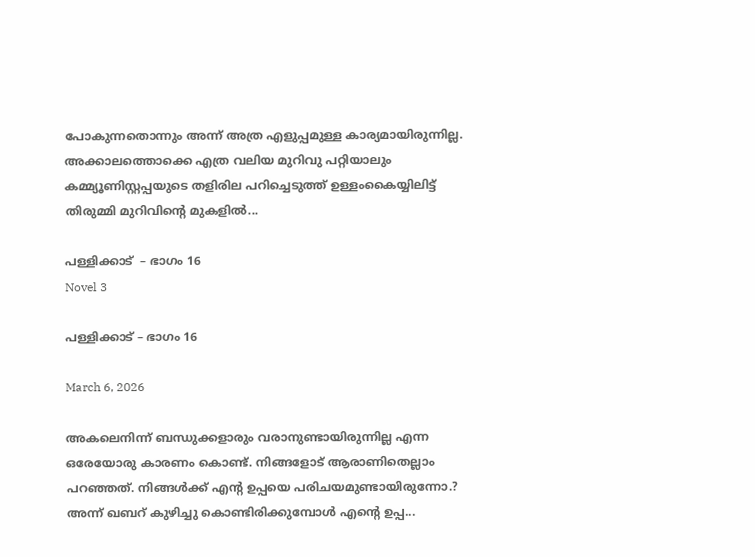പോകുന്നതൊന്നും അന്ന് അത്ര എളുപ്പമുള്ള കാര്യമായിരുന്നില്ല. അക്കാലത്തൊക്കെ എത്ര വലിയ മുറിവു പറ്റിയാലും കമ്മ്യൂണിസ്റ്റപ്പയുടെ തളിരില പറിച്ചെടുത്ത് ഉള്ളംകൈയ്യിലിട്ട് തിരുമ്മി മുറിവിൻ്റെ മുകളിൽ...

പള്ളിക്കാട്  – ഭാഗം 16
Novel 3

പള്ളിക്കാട് – ഭാഗം 16

March 6, 2026

അകലെനിന്ന് ബന്ധുക്കളാരും വരാനുണ്ടായിരുന്നില്ല എന്ന ഒരേയോരു കാരണം കൊണ്ട്. നിങ്ങളോട് ആരാണിതെല്ലാം പറഞ്ഞത്. നിങ്ങൾക്ക് എൻ്റ ഉപ്പയെ പരിചയമുണ്ടായിരുന്നോ.? അന്ന് ഖബറ് കുഴിച്ചു കൊണ്ടിരിക്കുമ്പോൾ എൻ്റെ ഉപ്പ...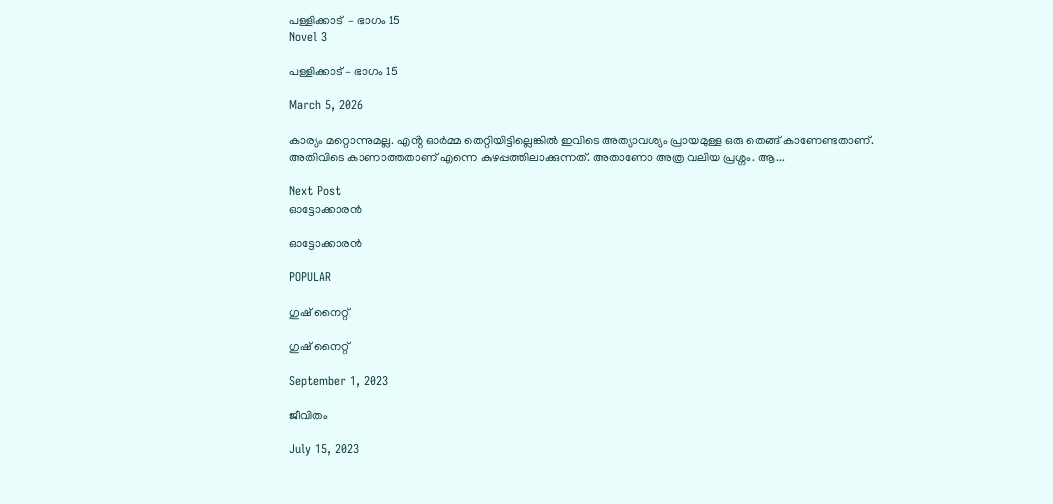പള്ളിക്കാട്  – ഭാഗം 15
Novel 3

പള്ളിക്കാട് – ഭാഗം 15

March 5, 2026

കാര്യം മറ്റൊന്നുമല്ല. എൻ്റ ഓർമ്മ തെറ്റിയിട്ടില്ലെങ്കിൽ ഇവിടെ അത്യാവശ്യം പ്രായമുള്ള ഒരു തെങ്ങ് കാണേണ്ടതാണ്. അതിവിടെ കാണാത്തതാണ് എന്നെ കുഴപ്പത്തിലാക്കുന്നത്. അതാണോ അത്ര വലിയ പ്രശ്നം. ആ...

Next Post
ഓട്ടോക്കാരൻ

ഓട്ടോക്കാരൻ

POPULAR

ഗുഷ് നൈറ്റ്‌

ഗുഷ് നൈറ്റ്‌

September 1, 2023

ജീവിതം

July 15, 2023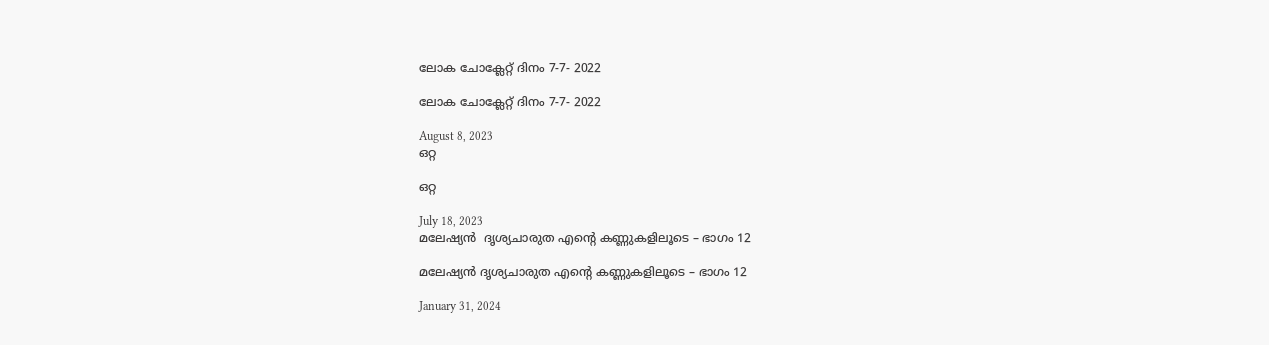ലോക ചോക്ലേറ്റ് ദിനം 7-7- 2022

ലോക ചോക്ലേറ്റ് ദിനം 7-7- 2022

August 8, 2023
ഒറ്റ

ഒറ്റ

July 18, 2023
മലേഷ്യൻ  ദൃശ്യചാരുത എൻ്റെ കണ്ണുകളിലൂടെ – ഭാഗം 12

മലേഷ്യൻ ദൃശ്യചാരുത എൻ്റെ കണ്ണുകളിലൂടെ – ഭാഗം 12

January 31, 2024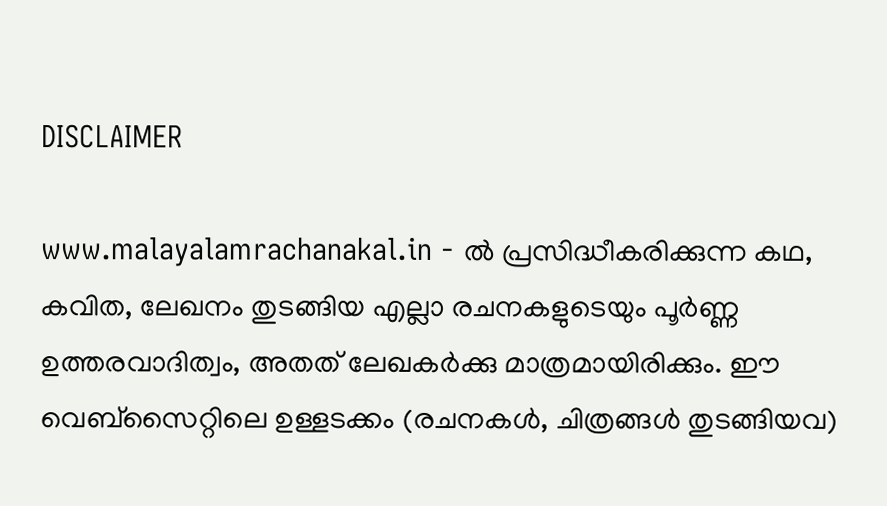DISCLAIMER

www.malayalamrachanakal.in - ല്‍ പ്രസിദ്ധീകരിക്കുന്ന കഥ, കവിത, ലേഖനം തുടങ്ങിയ എല്ലാ രചനകളുടെയും പൂർണ്ണ ഉത്തരവാദിത്വം, അതത് ലേഖകര്‍ക്കു മാത്രമായിരിക്കും. ഈ വെബ്‌സൈറ്റിലെ ഉള്ളടക്കം (രചനകൾ, ചിത്രങ്ങൾ തുടങ്ങിയവ)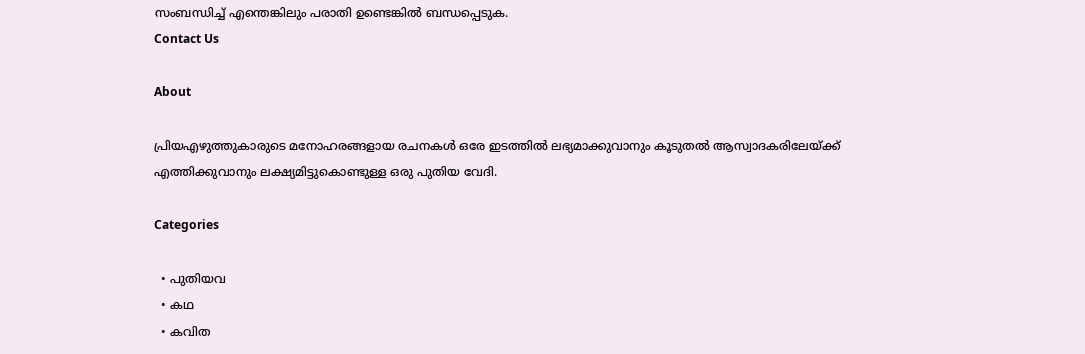സംബന്ധിച്ച് എന്തെങ്കിലും പരാതി ഉണ്ടെങ്കിൽ ബന്ധപ്പെടുക.
Contact Us

About

പ്രിയഎഴുത്തുകാരുടെ മനോഹരങ്ങളായ രചനകൾ ഒരേ ഇടത്തിൽ ലഭ്യമാക്കുവാനും കൂടുതൽ ആസ്വാദകരിലേയ്ക്ക് എത്തിക്കുവാനും ലക്ഷ്യമിട്ടുകൊണ്ടുള്ള ഒരു പുതിയ വേദി.

Categories

  • പുതിയവ
  • കഥ
  • കവിത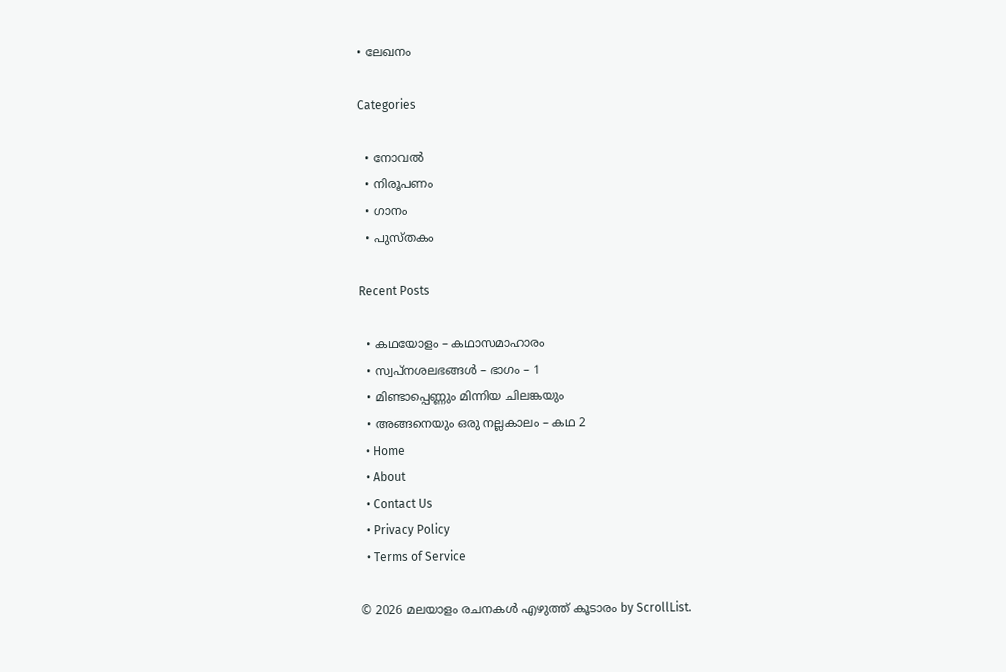• ലേഖനം

Categories

  • നോവൽ
  • നിരൂപണം
  • ഗാനം
  • പുസ്തകം

Recent Posts

  • കഥയോളം – കഥാസമാഹാരം
  • സ്വപ്നശലഭങ്ങൾ – ഭാഗം – 1
  • മിണ്ടാപ്പെണ്ണും മിന്നിയ ചിലങ്കയും
  • അങ്ങനെയും ഒരു നല്ലകാലം – കഥ 2
  • Home
  • About
  • Contact Us
  • Privacy Policy
  • Terms of Service

© 2026 മലയാളം രചനകൾ എഴുത്ത് കൂടാരം by ScrollList.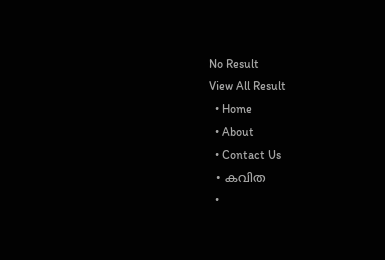No Result
View All Result
  • Home
  • About
  • Contact Us
  • കവിത
  •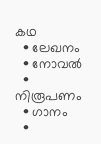കഥ
  • ലേഖനം
  • നോവൽ
  • നിരൂപണം
  • ഗാനം
  •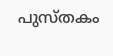പുസ്തകം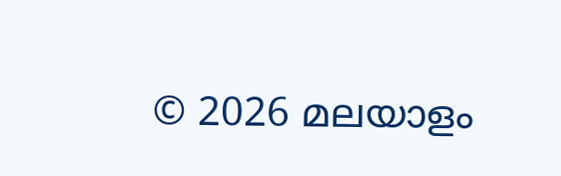© 2026 മലയാളം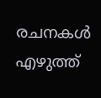രചനകൾ എഴുത്ത്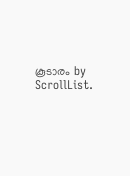കൂടാരം by ScrollList.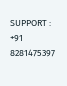SUPPORT : +91 8281475397